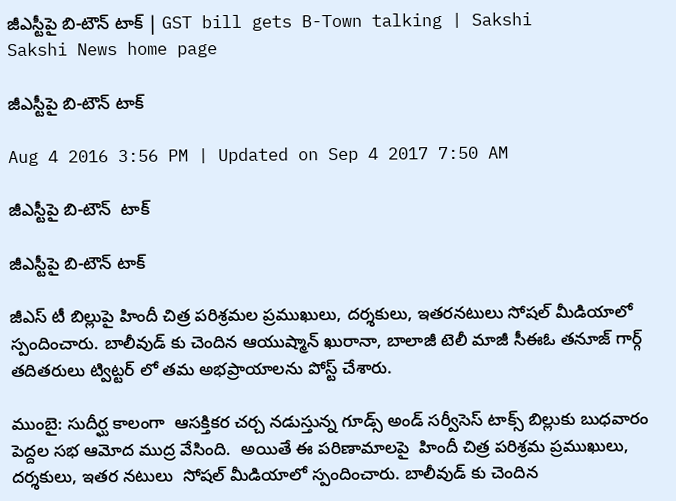జీఎస్టీపై బి-టౌన్ టాక్ | GST bill gets B-Town talking | Sakshi
Sakshi News home page

జీఎస్టీపై బి-టౌన్ టాక్

Aug 4 2016 3:56 PM | Updated on Sep 4 2017 7:50 AM

జీఎస్టీపై బి-టౌన్  టాక్

జీఎస్టీపై బి-టౌన్ టాక్

జీఎస్ టీ బిల్లుపై హిందీ చిత్ర పరిశ్రమల ప్రముఖులు, దర్శకులు, ఇతరనటులు సోషల్ మీడియాలో స్పందించారు. బాలీవుడ్ కు చెందిన ఆయుష్మాన్ ఖురానా, బాలాజీ టెలీ మాజీ సీఈఓ తనూజ్ గార్గ్ తదితరులు ట్విట్టర్ లో తమ అభప్రాయాలను పోస్ట్ చేశారు.

ముంబై: సుదీర్ఘ కాలంగా  ఆసక్తికర చర్చ నడుస్తున్న గూడ్స్ అండ్ సర్వీసెస్ టాక్స్ బిల్లుకు బుధవారం పెద్దల సభ ఆమోద ముద్ర వేసింది.  అయితే ఈ పరిణామాలపై  హిందీ చిత్ర పరిశ్రమ ప్రముఖులు,  దర్శకులు, ఇతర నటులు  సోషల్ మీడియాలో స్పందించారు. బాలీవుడ్ కు చెందిన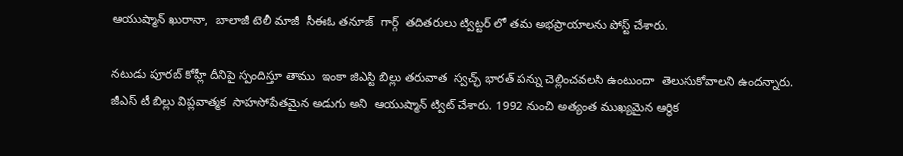ఆయుష్మాన్ ఖురానా,  బాలాజీ టెలీ మాజీ  సీఈఓ తనూజ్  గార్గ్  తదితరులు ట్విట్టర్ లో తమ అభప్రాయాలను పోస్ట్ చేశారు.

నటుడు పూరబ్ కోహ్లీ దీనిపై స్పందిస్తూ తాము  ఇంకా జిఎస్టి బిల్లు తరువాత  స్వచ్ఛ్ భారత్ పన్ను చెల్లించవలసి ఉంటుందా  తెలుసుకోవాలని ఉందన్నారు. జీఎస్ టీ బిల్లు విప్లవాత్మక  సాహసోపేతమైన అడుగు అని  ఆయుష్మాన్ ట్విట్ చేశారు. 1992 నుంచి అత్యంత ముఖ్యమైన ఆర్థిక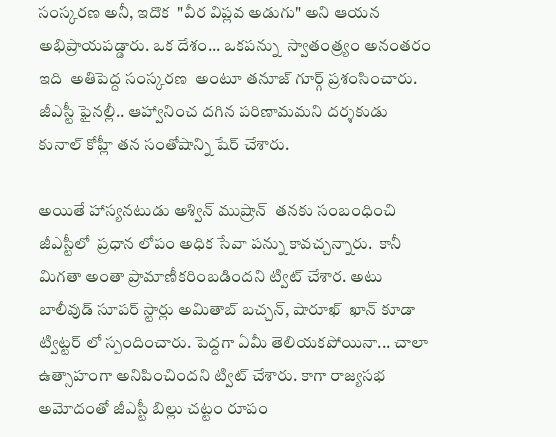సంస్కరణ అనీ, ఇదొక  "వీర విప్లవ అడుగు" అని ఆయన అభిప్రాయపడ్డారు. ఒక దేశం... ఒకపన్ను  స్వాతంత్ర్యం అనంతరం ఇది  అతిపెద్ద సంస్కరణ  అంటూ తనూజ్ గూర్గ్ ప్రశంసించారు.  జీఎస్టీ ఫైనల్లీ.. ఆహ్వానించ దగిన పరిణామమని దర్శకుడు కునాల్ కోహ్లీ తన సంతోషాన్ని షేర్ చేశారు.

అయితే హాస్యనటుడు అశ్విన్ ముష్రాన్  తనకు సంబంధించి జీఎస్టీలో  ప్రధాన లోపం అధిక సేవా పన్ను కావచ్చన్నారు.  కానీ  మిగతా అంతా ప్రామాణీకరింబడిందని ట్విట్ చేశార. అటు బాలీవుడ్ సూపర్ స్టార్లు అమితాబ్ బచ్చన్, షారూఖ్  ఖాన్ కూడా ట్విట్టర్ లో స్పందించారు. పెద్దగా ఏమీ తెలియకపోయినా... చాలా ఉత్సాహంగా అనిపించిందని ట్విట్ చేశారు. కాగా రాజ్యసభ అమోదంతో జీఎస్టీ బిల్లు చట్టం రూపం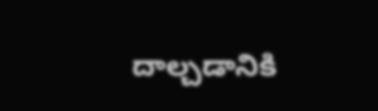దాల్చడానికి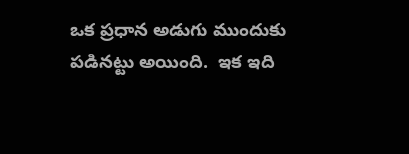ఒక ప్రధాన అడుగు ముందుకు పడినట్టు అయింది.  ఇక ఇది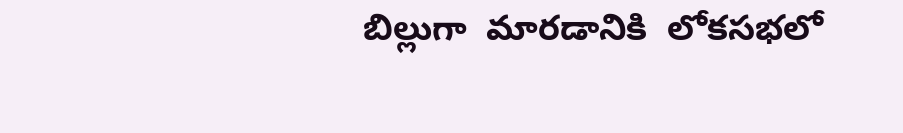బిల్లుగా  మారడానికి  లోకసభలో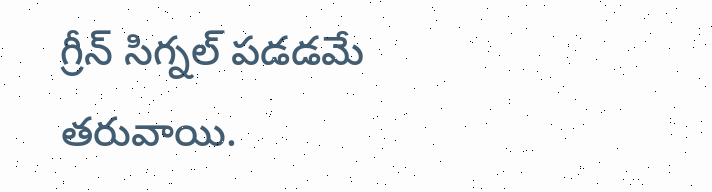గ్రీన్ సిగ్నల్ పడడమే  తరువాయి.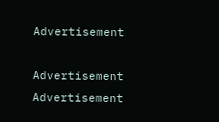Advertisement

Advertisement
Advertisement